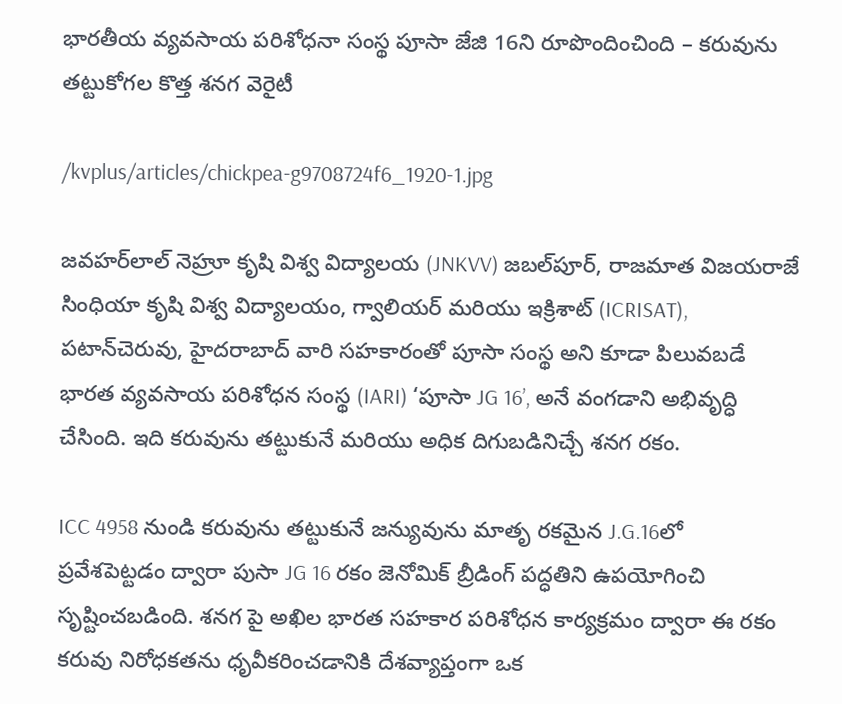భారతీయ వ్యవసాయ పరిశోధనా సంస్థ పూసా జేజి 16ని రూపొందించింది – కరువును తట్టుకోగల కొత్త శనగ వెరైటీ

/kvplus/articles/chickpea-g9708724f6_1920-1.jpg

జవహర్‌లాల్ నెహ్రూ కృషి విశ్వ విద్యాలయ (JNKVV) జబల్‌పూర్, రాజమాత విజయరాజే సింధియా కృషి విశ్వ విద్యాలయం, గ్వాలియర్ మరియు ఇక్రిశాట్ (ICRISAT), పటాన్‌చెరువు, హైదరాబాద్‌ వారి సహకారంతో పూసా సంస్థ అని కూడా పిలువబడే భారత వ్యవసాయ పరిశోధన సంస్థ (IARI) ‘పూసా JG 16’, అనే వంగడాని అభివృద్ధి చేసింది. ఇది కరువును తట్టుకునే మరియు అధిక దిగుబడినిచ్చే శనగ రకం.

ICC 4958 నుండి కరువును తట్టుకునే జన్యువును మాతృ రకమైన J.G.16లో ప్రవేశపెట్టడం ద్వారా పుసా JG 16 రకం జెనోమిక్ బ్రీడింగ్ పద్ధతిని ఉపయోగించి సృష్టించబడింది. శనగ పై అఖిల భారత సహకార పరిశోధన కార్యక్రమం ద్వారా ఈ రకం కరువు నిరోధకతను ధృవీకరించడానికి దేశవ్యాప్తంగా ఒక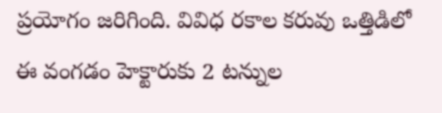ప్రయోగం జరిగింది. వివిధ రకాల కరువు ఒత్తిడిలో ఈ వంగడం హెక్టారుకు 2 టన్నుల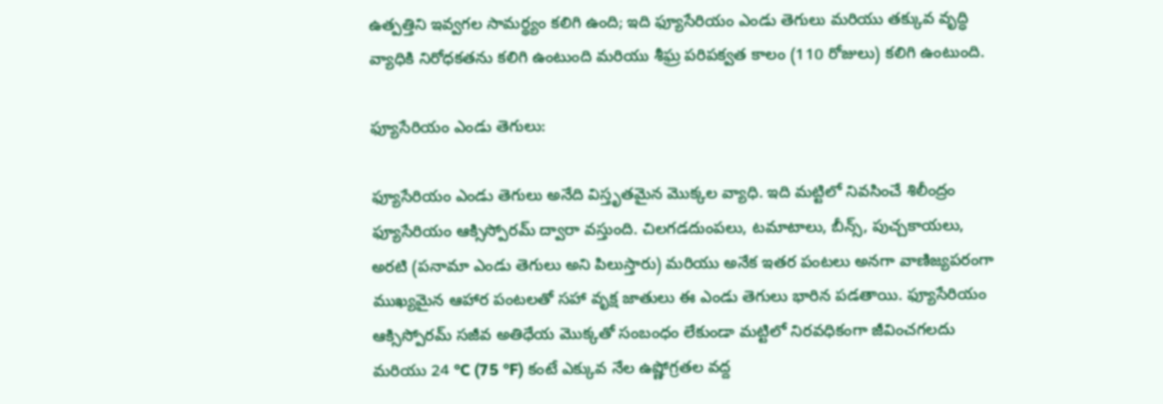ఉత్పత్తిని ఇవ్వగల సామర్థ్యం కలిగి ఉంది; ఇది ఫ్యూసేరియం ఎండు తెగులు మరియు తక్కువ వృద్ధి వ్యాధికి నిరోధకతను కలిగి ఉంటుంది మరియు శీఘ్ర పరిపక్వత కాలం (110 రోజులు) కలిగి ఉంటుంది.

ఫ్యూసేరియం ఎండు తెగులు:

ఫ్యూసేరియం ఎండు తెగులు అనేది విస్తృతమైన మొక్కల వ్యాధి. ఇది మట్టిలో నివసించే శిలీంద్రం ఫ్యూసేరియం ఆక్సిస్పోరమ్ ద్వారా వస్తుంది. చిలగడదుంపలు, టమాటాలు, బీన్స్, పుచ్చకాయలు, అరటి (పనామా ఎండు తెగులు అని పిలుస్తారు) మరియు అనేక ఇతర పంటలు అనగా వాణిజ్యపరంగా ముఖ్యమైన ఆహార పంటలతో సహా వృక్ష జాతులు ఈ ఎండు తెగులు భారిన పడతాయి. ఫ్యూసేరియం ఆక్సిస్పోరమ్ సజీవ అతిధేయ మొక్కతో సంబంధం లేకుండా మట్టిలో నిరవధికంగా జీవించగలదు మరియు 24 °C (75 °F) కంటే ఎక్కువ నేల ఉష్ణోగ్రతల వద్ద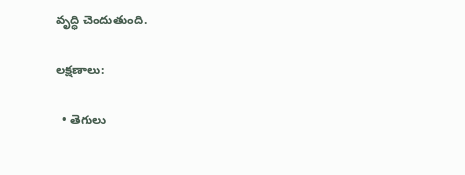వృద్ధి చెందుతుంది.

లక్షణాలు:

  • తెగులు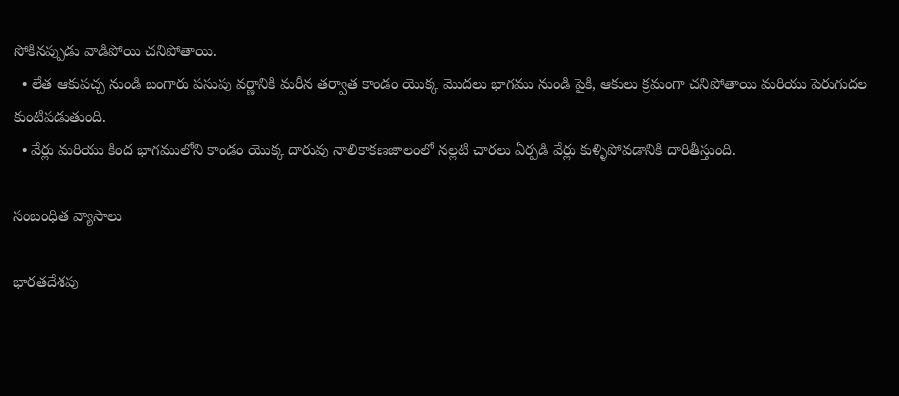సోకినప్పుడు వాడిపోయి చనిపోతాయి.
  • లేత ఆకుపచ్చ నుండి బంగారు పసుపు వర్ణానికి మరీన తర్వాత కాండం యొక్క మొదలు భాగము నుండి పైకి, ఆకులు క్రమంగా చనిపోతాయి మరియు పెరుగుదల కుంటిపడుతుంది.
  • వేర్లు మరియు కింద భాగములోని కాండం యొక్క దారువు నాలికాకణజాలంలో నల్లటి చారలు ఏర్పడి వేర్లు కుళ్ళిపోవడానికి దారితీస్తుంది.

సంబంధిత వ్యాసాలు

భారతదేశపు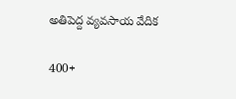అతిపెద్ద వ్యవసాయ వేదిక

400+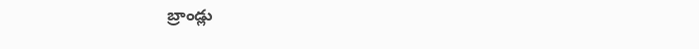బ్రాండ్లు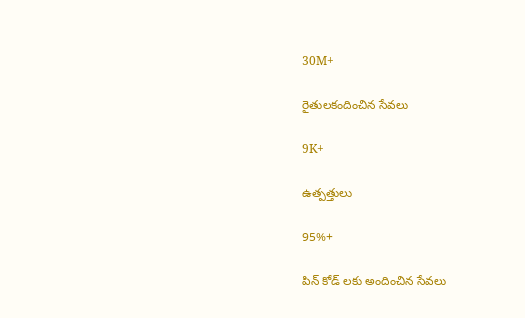30M+

రైతులకందించిన సేవలు

9K+

ఉత్పత్తులు

95%+

పిన్ కోడ్ లకు అందించిన సేవలు